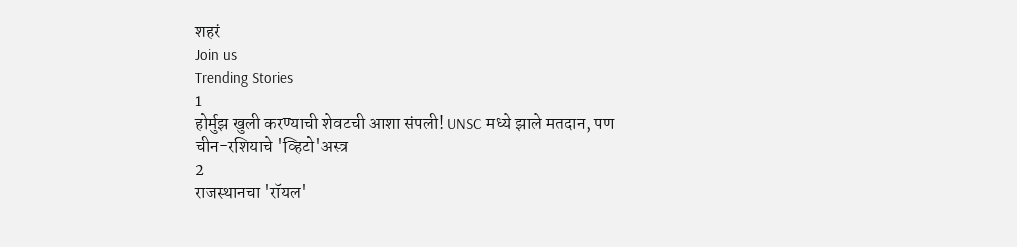शहरं
Join us
Trending Stories
1
होर्मुझ खुली करण्याची शेवटची आशा संपली! UNSC मध्ये झाले मतदान, पण चीन-रशियाचे 'व्हिटो'अस्त्र
2
राजस्थानचा 'रॉयल'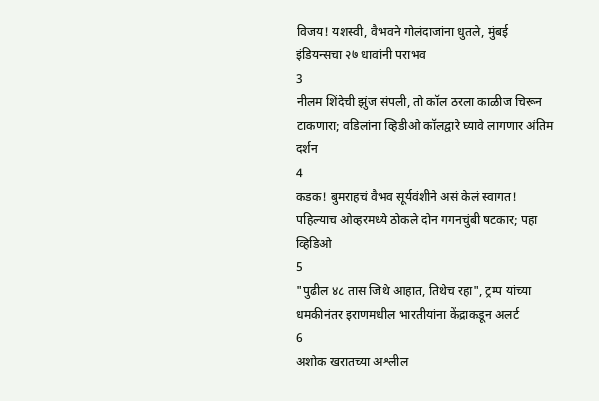विजय! यशस्वी, वैभवने गोलंदाजांना धुतले, मुंबई इंडियन्सचा २७ धावांनी पराभव
3
नीलम शिंदेची झुंज संपली, तो कॉल ठरला काळीज चिरून टाकणारा; वडिलांना व्हिडीओ कॉलद्वारे घ्यावे लागणार अंतिम दर्शन
4
कडक! बुमराहचं वैभव सूर्यवंशीने असं केलं स्वागत! पहिल्याच ओव्हरमध्ये ठोकले दोन गगनचुंबी षटकार; पहा व्हिडिओ
5
"पुढील ४८ तास जिथे आहात, तिथेच रहा", ट्रम्प यांच्या धमकीनंतर इराणमधील भारतीयांना केंद्राकडून अलर्ट
6
अशोक खरातच्या अश्लील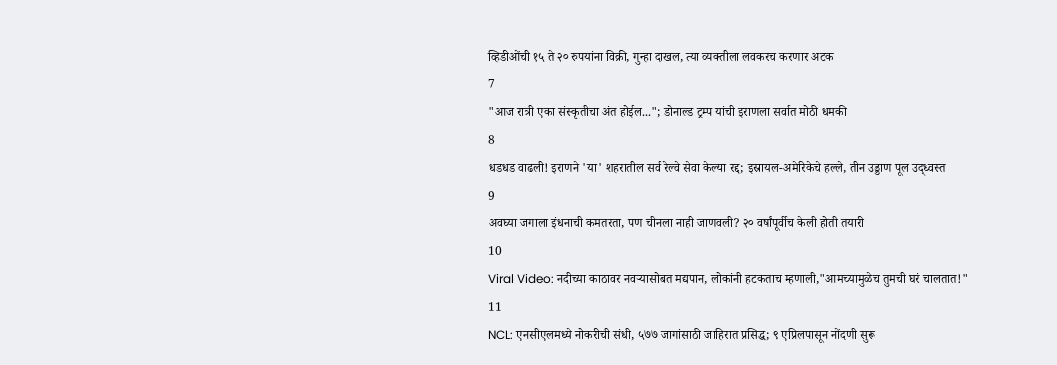व्हिडीओंची १५ ते २० रुपयांना विक्री, गुन्हा दाखल, त्या व्यक्तीला लवकरच करणार अटक
7
"आज रात्री एका संस्कृतीचा अंत होईल..."; डोनाल्ड ट्रम्प यांची इराणला सर्वात मोठी धमकी
8
धडधड वाढली! इराणने 'या' शहरातील सर्व रेल्वे सेवा केल्या रद्द; इस्रायल-अमेरिकेचे हल्ले, तीन उड्डाण पूल उद्ध्वस्त
9
अवघ्या जगाला इंधनाची कमतरता, पण चीनला नाही जाणवली? २० वर्षांपूर्वीच केली होती तयारी
10
Viral Video: नदीच्या काठावर नवऱ्यासोबत मद्यपान, लोकांनी हटकताच म्हणाली,"आमच्यामुळेच तुमची घरं चालतात!"
11
NCL: एनसीएलमध्ये नोकरीची संधी, ५७७ जागांसाठी जाहिरात प्रसिद्ध; ९ एप्रिलपासून नोंदणी सुरू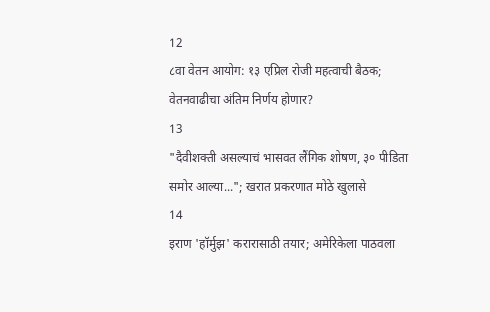12
८वा वेतन आयोग: १३ एप्रिल रोजी महत्वाची बैठक; वेतनवाढीचा अंतिम निर्णय होणार?
13
"दैवीशक्ती असल्याचं भासवत लैंगिक शोषण, ३० पीडिता समोर आल्या..."; खरात प्रकरणात मोठे खुलासे
14
इराण 'हॉर्मुझ' करारासाठी तयार; अमेरिकेला पाठवला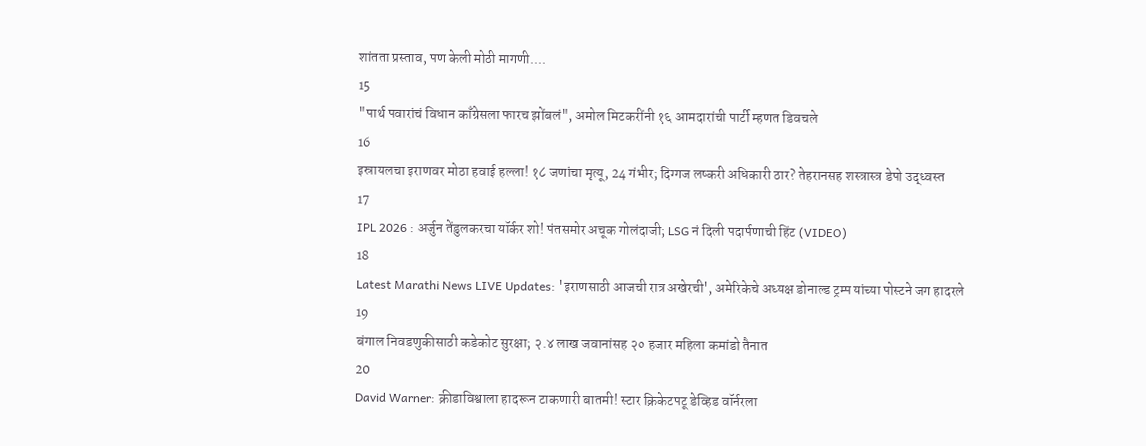शांतता प्रस्ताव, पण केली मोठी मागणी....
15
"पार्थ पवारांचं विधान काँग्रेसला फारच झोंबलं", अमोल मिटकरींनी १६ आमदारांची पार्टी म्हणत डिवचले
16
इस्रायलचा इराणवर मोठा हवाई हल्ला! १८ जणांचा मृत्यू, 24 गंभीर; दिग्गज लष्करी अधिकारी ठार? तेहरानसह शस्त्रास्त्र डेपो उद्ध्वस्त
17
IPL 2026 : अर्जुन तेंडुलकरचा यॉर्कर शो! पंतसमोर अचूक गोलंदाजी; LSG नं दिली पदार्पणाची हिंट (VIDEO)
18
Latest Marathi News LIVE Updates: 'इराणसाठी आजची रात्र अखेरची', अमेरिकेचे अध्यक्ष डोनाल्ड ट्रम्प यांच्या पोस्टने जग हादरले
19
बंगाल निवडणुकीसाठी कडेकोट सुरक्षा; २.४ लाख जवानांसह २० हजार महिला कमांडो तैनात
20
David Warner: क्रीडाविश्वाला हादरून टाकणारी बातमी! स्टार क्रिकेटपटू डेव्हिड वॉर्नरला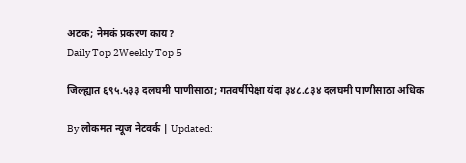अटक; नेमकं प्रकरण काय?
Daily Top 2Weekly Top 5

जिल्ह्यात ६९५.५३३ दलघमी पाणीसाठा; गतवर्षीपेक्षा यंदा ३४८.८३४ दलघमी पाणीसाठा अधिक

By लोकमत न्यूज नेटवर्क | Updated: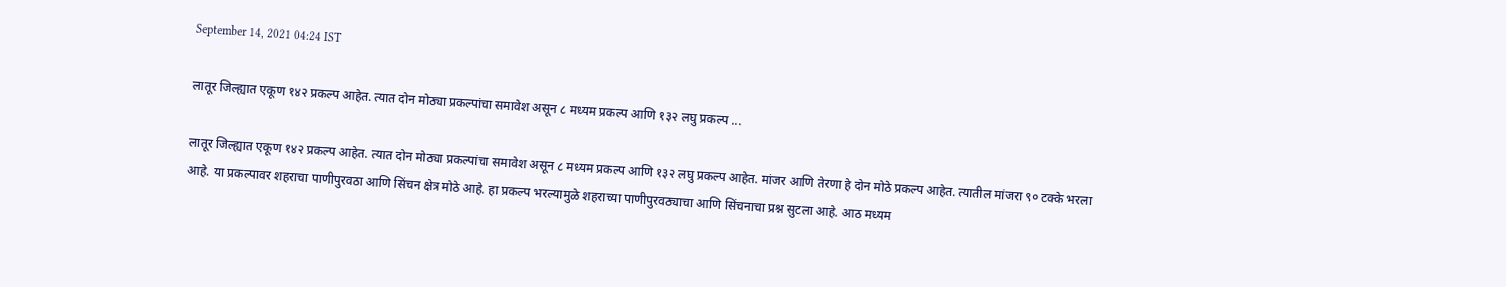September 14, 2021 04:24 IST

लातूर जिल्ह्यात एकूण १४२ प्रकल्प आहेत. त्यात दोन मोठ्या प्रकल्पांचा समावेश असून ८ मध्यम प्रकल्प आणि १३२ लघु प्रकल्प ...

लातूर जिल्ह्यात एकूण १४२ प्रकल्प आहेत. त्यात दोन मोठ्या प्रकल्पांचा समावेश असून ८ मध्यम प्रकल्प आणि १३२ लघु प्रकल्प आहेत. मांजर आणि तेरणा हे दोन मोठे प्रकल्प आहेत. त्यातील मांजरा ९० टक्के भरला आहे. या प्रकल्पावर शहराचा पाणीपुरवठा आणि सिंचन क्षेत्र मोठे आहे. हा प्रकल्प भरल्यामुळे शहराच्या पाणीपुरवठ्याचा आणि सिंचनाचा प्रश्न सुटला आहे. आठ मध्यम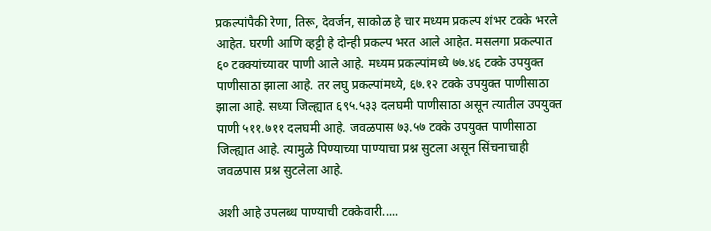प्रकल्पांपैकी रेणा, तिरू, देवर्जन, साकोळ हे चार मध्यम प्रकल्प शंभर टक्के भरले आहेत. घरणी आणि व्हट्टी हे दोन्ही प्रकल्प भरत आले आहेत. मसलगा प्रकल्पात ६० टक्क्यांच्यावर पाणी आले आहे. मध्यम प्रकल्पांमध्ये ७७.४६ टक्के उपयुक्त पाणीसाठा झाला आहे. तर लघु प्रकल्पांमध्ये, ६७.१२ टक्के उपयुक्त पाणीसाठा झाला आहे. सध्या जिल्ह्यात ६९५.५३३ दलघमी पाणीसाठा असून त्यातील उपयुक्त पाणी ५११.७११ दलघमी आहे. जवळपास ७३.५७ टक्के उपयुक्त पाणीसाठा जिल्ह्यात आहे. त्यामुळे पिण्याच्या पाण्याचा प्रश्न सुटला असून सिंचनाचाही जवळपास प्रश्न सुटलेला आहे.

अशी आहे उपलब्ध पाण्याची टक्केवारी.....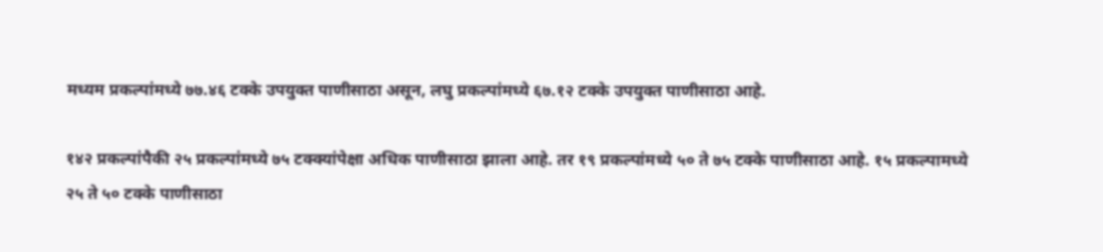मध्यम प्रकल्पांमध्ये ७७.४६ टक्के उपयुक्त पाणीसाठा असून, लघु प्रकल्पांमध्ये ६७.१२ टक्के उपयुक्त पाणीसाठा आहे.

१४२ प्रकल्पांपैकी २५ प्रकल्पांमध्ये ७५ टक्क्यांपेक्षा अधिक पाणीसाठा झाला आहे. तर १९ प्रकल्पांमध्ये ५० ते ७५ टक्के पाणीसाठा आहे. १५ प्रकल्पामध्ये २५ ते ५० टक्के पाणीसाठा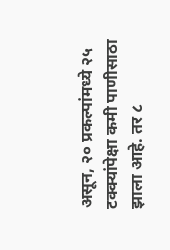असून, २० प्रकल्पांमध्ये २५ टक्क्यांपेक्षा कमी पाणीसाठा झाला आहे. तर ८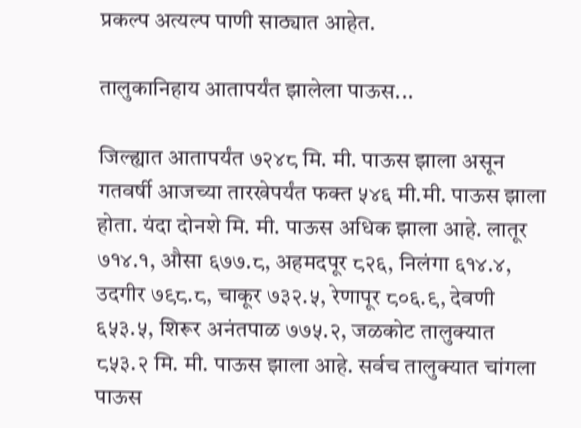प्रकल्प अत्यल्प पाणी साठ्यात आहेत.

तालुकानिहाय आतापर्यंत झालेला पाऊस...

जिल्ह्यात आतापर्यंत ७२४८ मि. मी. पाऊस झाला असून गतवर्षी आजच्या तारखेपर्यंत फक्त ५४६ मी.मी. पाऊस झाला होता. यंदा दोनशे मि. मी. पाऊस अधिक झाला आहे. लातूर ७१४.१, औसा ६७७.८, अहमदपूर ८२६, निलंगा ६१४.४, उदगीर ७९८.८, चाकूर ७३२.५, रेणापूर ८०६.९, देवणी ६५३.५, शिरूर अनंतपाळ ७७५.२, जळकोट तालुक्यात ८५३.२ मि. मी. पाऊस झाला आहे. सर्वच तालुक्यात चांगला पाऊस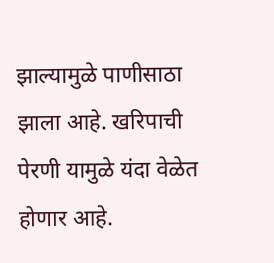झाल्यामुळे पाणीसाठा झाला आहे. खरिपाची पेरणी यामुळे यंदा वेळेत होणार आहे.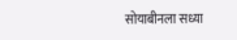सोयाबीनला सध्या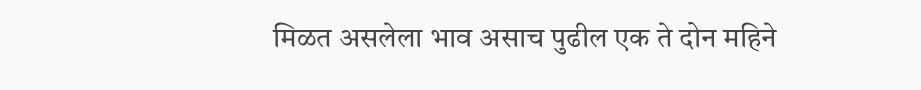मिळत असलेला भाव असाच पुढील एक ते दोन महिने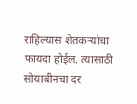राहिल्यास शेतकऱ्यांचा फायदा होईल. त्यासाठी सोयाबीनचा दर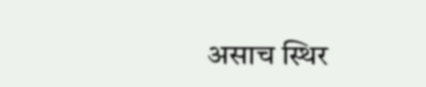असाच स्थिर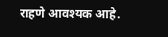राहणे आवश्यक आहे.